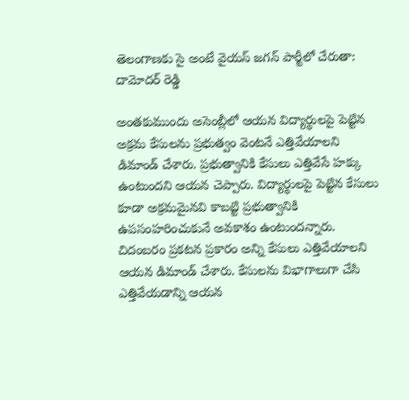తెలంగాణకు సై అంటే వైయస్ జగన్ పార్టీలో చేరుతా: దామోదర్ రెడ్డి

అంతకుముందు అసెంబ్లీలో ఆయన విద్యార్థులపై పెట్టిన అక్రమ కేసులను ప్రభుత్వం వెంటనే ఎత్తివేయాలని డిమాండ్ చేశారు. ప్రభుత్వానికి కేసులు ఎత్తివేసే హక్కు ఉంటుందని ఆయన చెప్పారు. విద్యార్థులపై పెట్టిన కేసులు కూడా అక్రమమైనవి కాబట్టి ప్రభుత్వానికి ఉపసంహరించుకునే అవకాశం ఉంటుందన్నారు. చిదంబరం ప్రకటన ప్రకారం అన్ని కేసులు ఎత్తివేయాలని ఆయన డిమాండ్ చేశారు. కేసులను విభాగాలుగా చేసి ఎత్తివేయడాన్ని ఆయన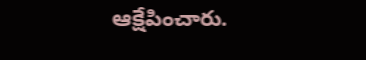ఆక్షేపించారు.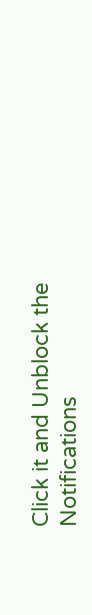Click it and Unblock the Notifications